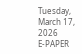Tuesday, March 17, 2026
E-PAPER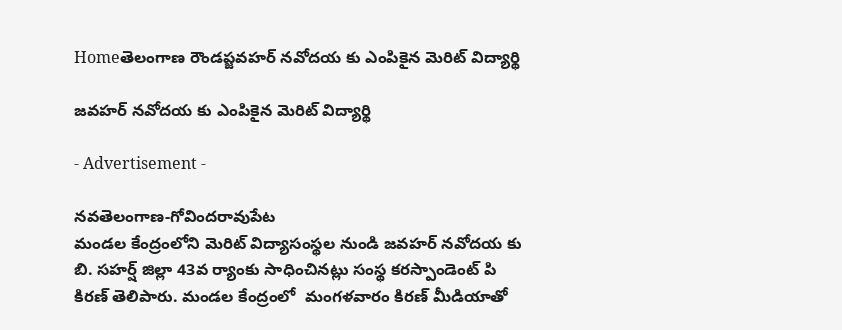Homeతెలంగాణ రౌండప్జవహర్ నవోదయ కు ఎంపికైన మెరిట్ విద్యార్థి

జవహర్ నవోదయ కు ఎంపికైన మెరిట్ విద్యార్థి

- Advertisement -

నవతెలంగాణ-గోవిందరావుపేట
మండల కేంద్రంలోని మెరిట్ విద్యాసంస్థల నుండి జవహర్ నవోదయ కు బి. సహర్ష్ జిల్లా 43వ ర్యాంకు సాధించినట్లు సంస్థ కరస్పాండెంట్ పి కిరణ్ తెలిపారు. మండల కేంద్రంలో  మంగళవారం కిరణ్ మీడియాతో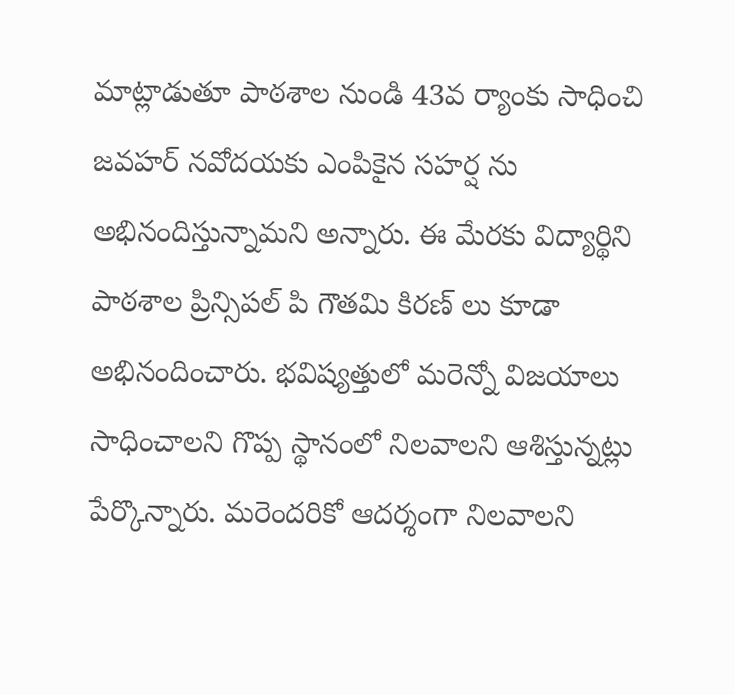మాట్లాడుతూ పాఠశాల నుండి 43వ ర్యాంకు సాధించి జవహర్ నవోదయకు ఎంపికైన సహర్ష ను అభినందిస్తున్నామని అన్నారు. ఈ మేరకు విద్యార్థిని పాఠశాల ప్రిన్సిపల్ పి గౌతమి కిరణ్ లు కూడా అభినందించారు. భవిష్యత్తులో మరెన్నో విజయాలు సాధించాలని గొప్ప స్థానంలో నిలవాలని ఆశిస్తున్నట్లు పేర్కొన్నారు. మరెందరికో ఆదర్శంగా నిలవాలని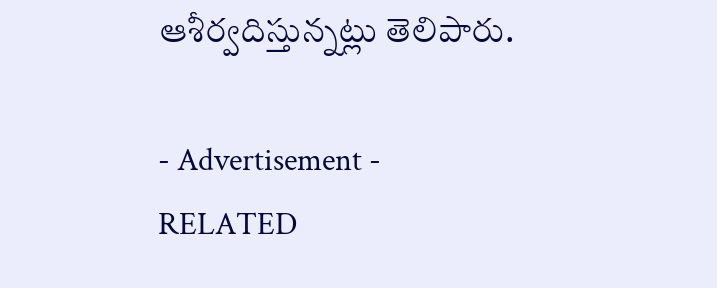ఆశీర్వదిస్తున్నట్లు తెలిపారు.

- Advertisement -
RELATED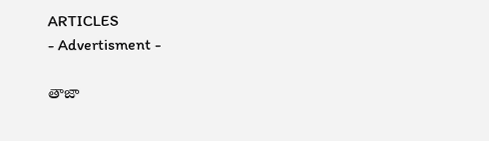ARTICLES
- Advertisment -

తాజా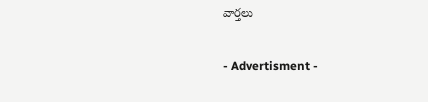వార్తలు

- Advertisment -